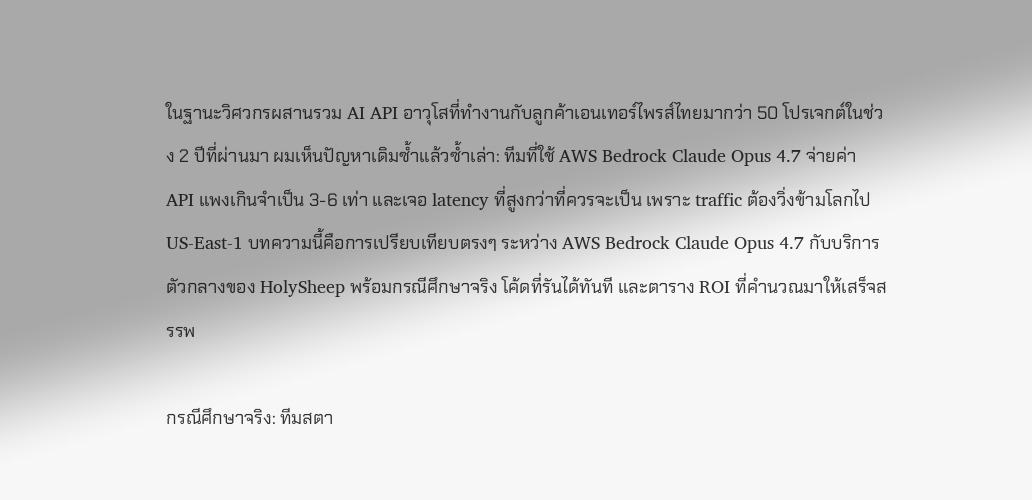ในฐานะวิศวกรผสานรวม AI API อาวุโสที่ทำงานกับลูกค้าเอนเทอร์ไพรส์ไทยมากว่า 50 โปรเจกต์ในช่วง 2 ปีที่ผ่านมา ผมเห็นปัญหาเดิมซ้ำแล้วซ้ำเล่า: ทีมที่ใช้ AWS Bedrock Claude Opus 4.7 จ่ายค่า API แพงเกินจำเป็น 3-6 เท่า และเจอ latency ที่สูงกว่าที่ควรจะเป็น เพราะ traffic ต้องวิ่งข้ามโลกไป US-East-1 บทความนี้คือการเปรียบเทียบตรงๆ ระหว่าง AWS Bedrock Claude Opus 4.7 กับบริการตัวกลางของ HolySheep พร้อมกรณีศึกษาจริง โค้ดที่รันได้ทันที และตาราง ROI ที่คำนวณมาให้เสร็จสรรพ

กรณีศึกษาจริง: ทีมสตา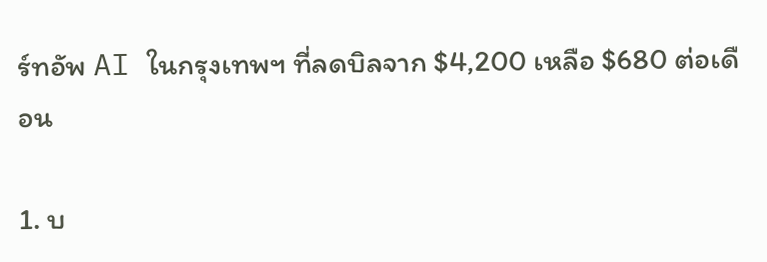ร์ทอัพ AI ในกรุงเทพฯ ที่ลดบิลจาก $4,200 เหลือ $680 ต่อเดือน

1. บ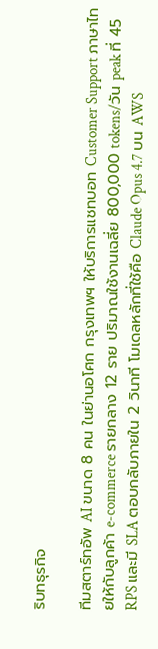ริบทธุรกิจ

ทีมสตาร์ทอัพ AI ขนาด 8 คน ในย่านอโศก กรุงเทพฯ ให้บริการแชทบอท Customer Support ภาษาไทยให้กับลูกค้า e-commerce รายกลาง 12 ราย ปริมาณใช้งานเฉลี่ย 800,000 tokens/วัน peak ที่ 45 RPS และมี SLA ตอบกลับภายใน 2 วินาที โมเดลหลักที่ใช้คือ Claude Opus 4.7 บน AWS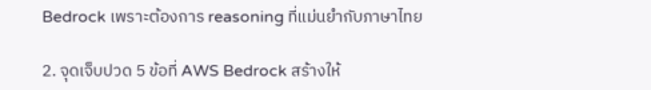Bedrock เพราะต้องการ reasoning ที่แม่นยำกับภาษาไทย

2. จุดเจ็บปวด 5 ข้อที่ AWS Bedrock สร้างให้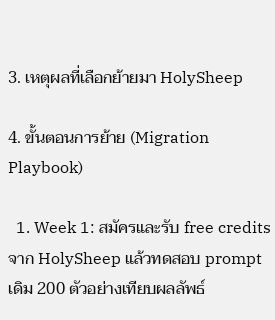3. เหตุผลที่เลือกย้ายมา HolySheep

4. ขั้นตอนการย้าย (Migration Playbook)

  1. Week 1: สมัครและรับ free credits จาก HolySheep แล้วทดสอบ prompt เดิม 200 ตัวอย่างเทียบผลลัพธ์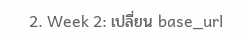2. Week 2: เปลี่ยน base_url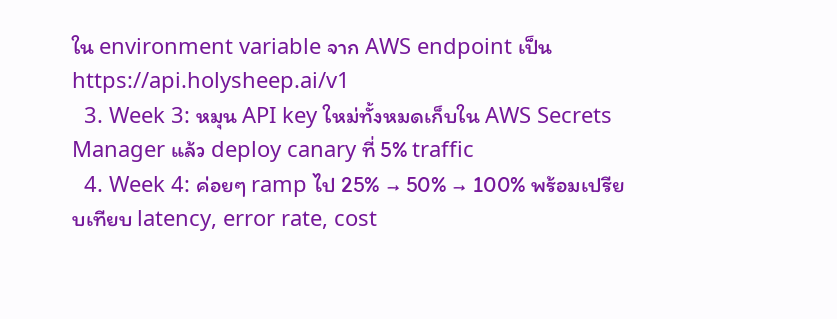ใน environment variable จาก AWS endpoint เป็น https://api.holysheep.ai/v1
  3. Week 3: หมุน API key ใหม่ทั้งหมดเก็บใน AWS Secrets Manager แล้ว deploy canary ที่ 5% traffic
  4. Week 4: ค่อยๆ ramp ไป 25% → 50% → 100% พร้อมเปรียบเทียบ latency, error rate, cost